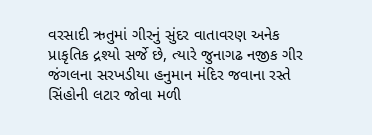વરસાદી ઋતુમાં ગીરનું સુંદર વાતાવરણ અનેક પ્રાકૃતિક દ્રશ્યો સર્જે છે, ત્યારે જુનાગઢ નજીક ગીર જંગલના સરખડીયા હનુમાન મંદિર જવાના રસ્તે સિંહોની લટાર જોવા મળી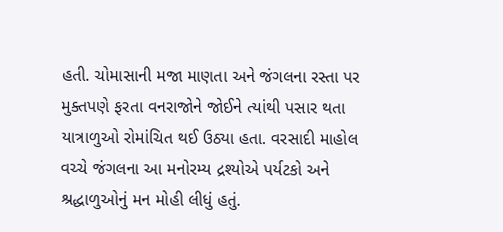હતી. ચોમાસાની મજા માણતા અને જંગલના રસ્તા પર મુક્તપણે ફરતા વનરાજોને જોઈને ત્યાંથી પસાર થતા યાત્રાળુઓ રોમાંચિત થઈ ઉઠ્યા હતા. વરસાદી માહોલ વચ્ચે જંગલના આ મનોરમ્ય દ્રશ્યોએ પર્યટકો અને શ્રદ્ધાળુઓનું મન મોહી લીધું હતું.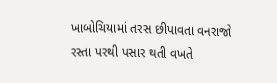ખાબોચિયામાં તરસ છીપાવતા વનરાજો
રસ્તા પરથી પસાર થતી વખતે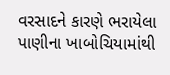વરસાદને કારણે ભરાયેલા પાણીના ખાબોચિયામાંથી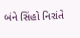બંને સિંહો નિરાંતે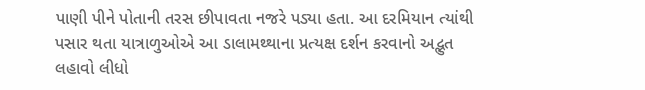પાણી પીને પોતાની તરસ છીપાવતા નજરે પડ્યા હતા. આ દરમિયાન ત્યાંથી પસાર થતા યાત્રાળુઓએ આ ડાલામથ્થાના પ્રત્યક્ષ દર્શન કરવાનો અદ્ભુત લહાવો લીધો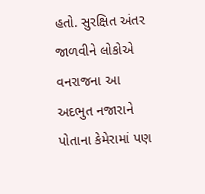હતો. સુરક્ષિત અંતર જાળવીને લોકોએ વનરાજના આ અદભુત નજારાને પોતાના કેમેરામાં પણ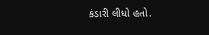કંડારી લીધો હતો.